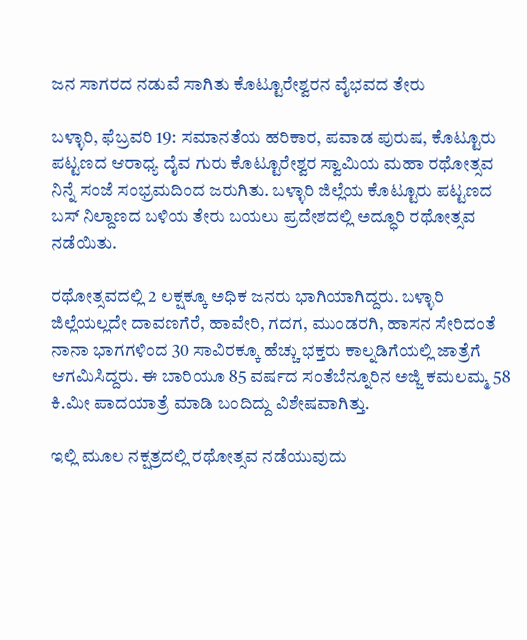ಜನ ಸಾಗರದ ನಡುವೆ ಸಾಗಿತು ಕೊಟ್ಟೂರೇಶ್ವರನ ವೈಭವದ ತೇರು

ಬಳ್ಳಾರಿ, ಫೆಬ್ರವರಿ 19: ಸಮಾನತೆಯ ಹರಿಕಾರ, ಪವಾಡ ಪುರುಷ, ಕೊಟ್ಟೂರು ಪಟ್ಟಣದ ಆರಾಧ್ಯ ದೈವ ಗುರು ಕೊಟ್ಟೂರೇಶ್ವರ ಸ್ವಾಮಿಯ ಮಹಾ ರಥೋತ್ಸವ ನಿನ್ನೆ ಸಂಜೆ ಸಂಭ್ರಮದಿಂದ ಜರುಗಿತು. ಬಳ್ಳಾರಿ ಜಿಲ್ಲೆಯ ಕೊಟ್ಟೂರು ಪಟ್ಟಣದ ಬಸ್ ನಿಲ್ದಾಣದ ಬಳಿಯ ತೇರು ಬಯಲು ಪ್ರದೇಶದಲ್ಲಿ ಅದ್ಧೂರಿ ರಥೋತ್ಸವ ನಡೆಯಿತು.

ರಥೋತ್ಸವದಲ್ಲಿ 2 ಲಕ್ಷಕ್ಕೂ ಅಧಿಕ ಜನರು ಭಾಗಿಯಾಗಿದ್ದರು. ಬಳ್ಳಾರಿ ಜಿಲ್ಲೆಯಲ್ಲದೇ ದಾವಣಗೆರೆ, ಹಾವೇರಿ, ಗದಗ, ಮುಂಡರಗಿ, ಹಾಸನ ಸೇರಿದಂತೆ ನಾನಾ ಭಾಗಗಳಿಂದ 30 ಸಾವಿರಕ್ಕೂ ಹೆಚ್ಚು ಭಕ್ತರು ಕಾಲ್ನಡಿಗೆಯಲ್ಲಿ ಜಾತ್ರೆಗೆ ಆಗಮಿಸಿದ್ದರು. ಈ ಬಾರಿಯೂ 85 ವರ್ಷದ ಸಂತೆಬೆನ್ನೂರಿನ ಅಜ್ಜಿ ಕಮಲಮ್ಮ 58 ಕಿ.ಮೀ ಪಾದಯಾತ್ರೆ ಮಾಡಿ ಬಂದಿದ್ದು ವಿಶೇಷವಾಗಿತ್ತು.

ಇಲ್ಲಿ ಮೂಲ ನಕ್ಷತ್ರದಲ್ಲಿ ರಥೋತ್ಸವ ನಡೆಯುವುದು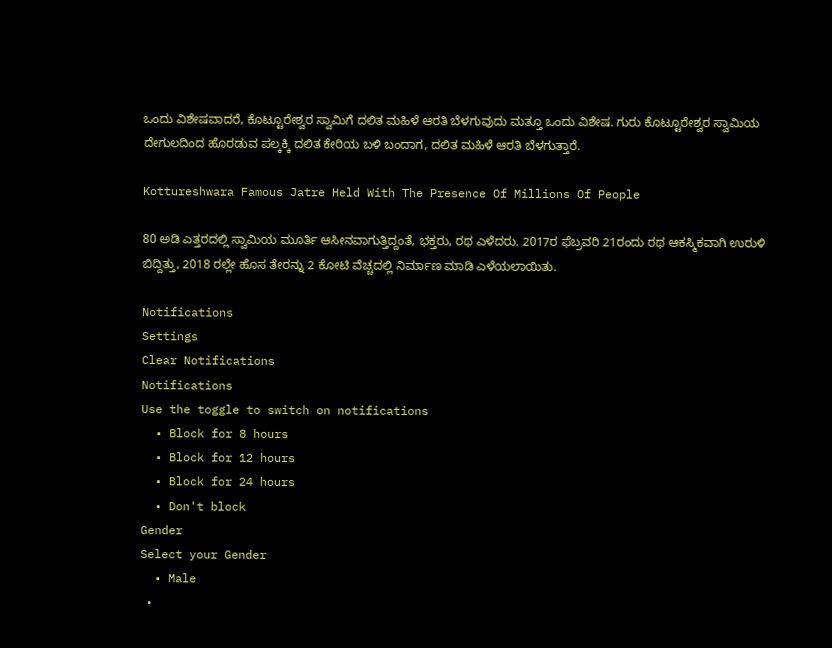ಒಂದು ವಿಶೇಷವಾದರೆ, ಕೊಟ್ಟೂರೇಶ್ವರ ಸ್ವಾಮಿಗೆ ದಲಿತ ಮಹಿಳೆ ಆರತಿ ಬೆಳಗುವುದು ಮತ್ತೂ ಒಂದು ವಿಶೇಷ. ಗುರು ಕೊಟ್ಟೂರೇಶ್ವರ ಸ್ವಾಮಿಯ ದೇಗುಲದಿಂದ ಹೊರಡುವ ಪಲ್ಕಕ್ಕಿ ದಲಿತ ಕೇರಿಯ ಬಳಿ ಬಂದಾಗ, ದಲಿತ ಮಹಿಳೆ ಆರತಿ ಬೆಳಗುತ್ತಾರೆ.

Kottureshwara Famous Jatre Held With The Presence Of Millions Of People

80 ಅಡಿ ಎತ್ತರದಲ್ಲಿ ಸ್ವಾಮಿಯ ಮೂರ್ತಿ ಆಸೀನವಾಗುತ್ತಿದ್ದಂತೆ, ಭಕ್ತರು, ರಥ ಎಳೆದರು. 2017ರ ಫೆಬ್ರವರಿ 21ರಂದು ರಥ ಆಕಸ್ಮಿಕವಾಗಿ ಉರುಳಿ ಬಿದ್ದಿತ್ತು, 2018 ರಲ್ಲೇ ಹೊಸ ತೇರನ್ನು 2 ಕೋಟಿ ವೆಚ್ಚದಲ್ಲಿ ನಿರ್ಮಾಣ ಮಾಡಿ ಎಳೆಯಲಾಯಿತು.

Notifications
Settings
Clear Notifications
Notifications
Use the toggle to switch on notifications
  • Block for 8 hours
  • Block for 12 hours
  • Block for 24 hours
  • Don't block
Gender
Select your Gender
  • Male
  •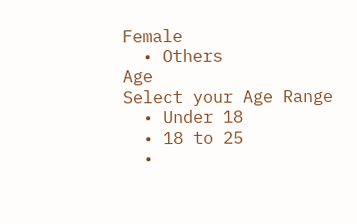Female
  • Others
Age
Select your Age Range
  • Under 18
  • 18 to 25
  •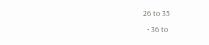26 to 35
  • 36 to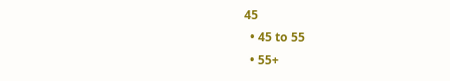45
  • 45 to 55
  • 55+